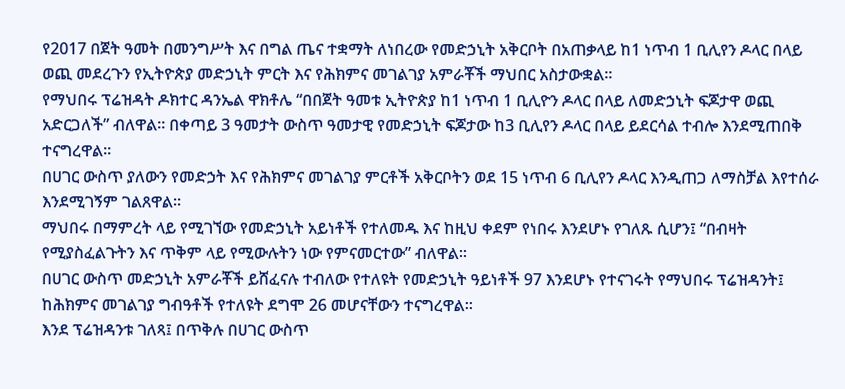የ2017 በጀት ዓመት በመንግሥት እና በግል ጤና ተቋማት ለነበረው የመድኃኒት አቅርቦት በአጠቃላይ ከ1 ነጥብ 1 ቢሊየን ዶላር በላይ ወጪ መደረጉን የኢትዮጵያ መድኃኒት ምርት እና የሕክምና መገልገያ አምራቾች ማህበር አስታውቋል፡፡
የማህበሩ ፕሬዝዳት ዶክተር ዳንኤል ዋክቶሌ “በበጀት ዓመቱ ኢትዮጵያ ከ1 ነጥብ 1 ቢሊዮን ዶላር በላይ ለመድኃኒት ፍጆታዋ ወጪ አድርጋለች” ብለዋል፡፡ በቀጣይ 3 ዓመታት ውስጥ ዓመታዊ የመድኃኒት ፍጆታው ከ3 ቢሊየን ዶላር በላይ ይደርሳል ተብሎ እንደሚጠበቅ ተናግረዋል፡፡
በሀገር ውስጥ ያለውን የመድኃት እና የሕክምና መገልገያ ምርቶች አቅርቦትን ወደ 15 ነጥብ 6 ቢሊየን ዶላር እንዲጠጋ ለማስቻል እየተሰራ እንደሚገኝም ገልጸዋል፡፡
ማህበሩ በማምረት ላይ የሚገኘው የመድኃኒት አይነቶች የተለመዱ እና ከዚህ ቀደም የነበሩ እንደሆኑ የገለጹ ሲሆን፤ “በብዛት የሚያስፈልጉትን እና ጥቅም ላይ የሚውሉትን ነው የምናመርተው” ብለዋል፡፡
በሀገር ውስጥ መድኃኒት አምራቾች ይሸፈናሉ ተብለው የተለዩት የመድኃኒት ዓይነቶች 97 እንደሆኑ የተናገሩት የማህበሩ ፕሬዝዳንት፤ ከሕክምና መገልገያ ግብዓቶች የተለዩት ደግሞ 26 መሆናቸውን ተናግረዋል፡፡
እንደ ፕሬዝዳንቱ ገለጻ፤ በጥቅሉ በሀገር ውስጥ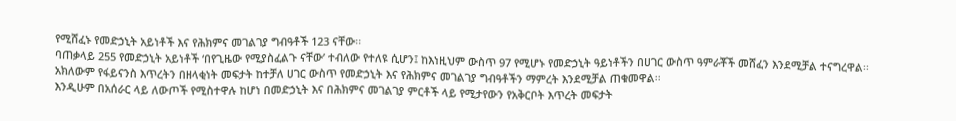የሚሸፈኑ የመድኃኒት አይነቶች እና የሕክምና መገልገያ ግብዓቶች 123 ናቸው፡፡
ባጠቃላይ 255 የመድኃኒት አይነቶች ‘በየጊዜው የሚያስፈልጉ ናቸው’ ተብለው የተለዩ ሲሆን፤ ከእነዚህም ውስጥ 97 የሚሆኑ የመድኃኒት ዓይነቶችን በሀገር ውስጥ ዓምራቾች መሸፈን እንደሚቻል ተናግረዋል፡፡
አክለውም የፋይናንስ እጥረትን በዘላቂነት መፍታት ከተቻለ ሀገር ውስጥ የመድኃኒት እና የሕክምና መገልገያ ግብዓቶችን ማምረት እንደሚቻል ጠቁመዋል፡፡
እንዲሁም በአሰራር ላይ ለውጦች የሚስተዋሉ ከሆነ በመድኃኒት እና በሕክምና መገልገያ ምርቶች ላይ የሚታየውን የአቅርቦት እጥረት መፍታት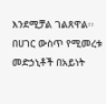እንደሚቻል ገልጸዋል፡፡
በሀገር ውስጥ የሚመረቱ መድኃኒቶች በአይነት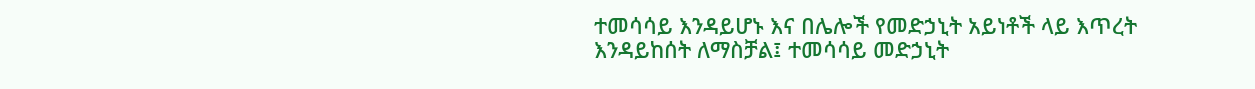ተመሳሳይ እንዳይሆኑ እና በሌሎች የመድኃኒት አይነቶች ላይ እጥረት እንዳይከሰት ለማስቻል፤ ተመሳሳይ መድኃኒት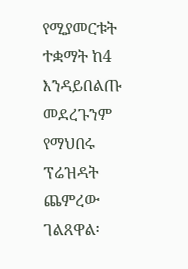የሚያመርቱት ተቋማት ከ4 እንዳይበልጡ መደረጉንም የማህበሩ ፕሬዝዳት ጨምረው ገልጸዋል፡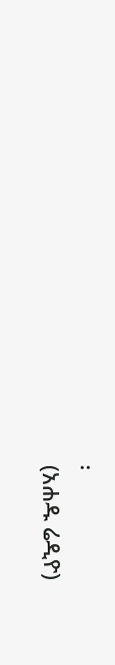፡
(አሐዱ ሬዲዮ)